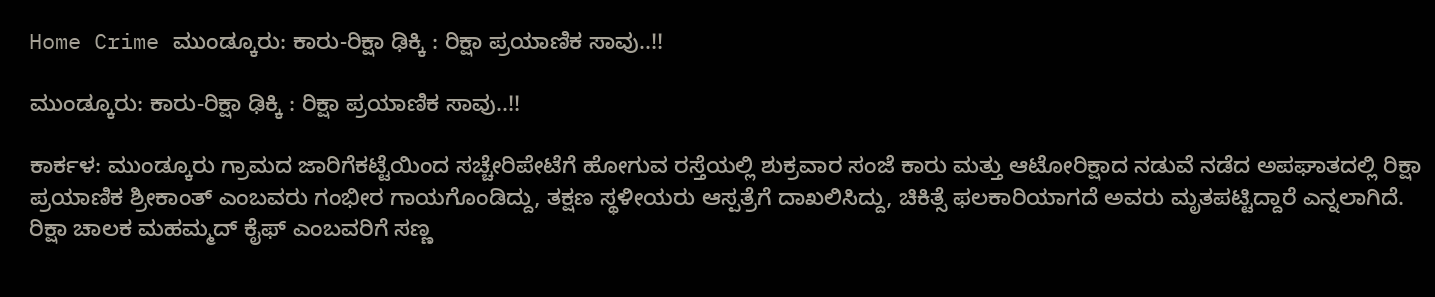Home Crime ಮುಂಡ್ಕೂರು: ಕಾರು-ರಿಕ್ಷಾ ಢಿಕ್ಕಿ : ರಿಕ್ಷಾ ಪ್ರಯಾಣಿಕ ಸಾವು..!!

ಮುಂಡ್ಕೂರು: ಕಾರು-ರಿಕ್ಷಾ ಢಿಕ್ಕಿ : ರಿಕ್ಷಾ ಪ್ರಯಾಣಿಕ ಸಾವು..!!

ಕಾರ್ಕಳ: ಮುಂಡ್ಕೂರು ಗ್ರಾಮದ ಜಾರಿಗೆಕಟ್ಟೆಯಿಂದ ಸಚ್ಚೇರಿಪೇಟೆಗೆ ಹೋಗುವ ರಸ್ತೆಯಲ್ಲಿ ಶುಕ್ರವಾರ ಸಂಜೆ ಕಾರು ಮತ್ತು ಆಟೋರಿಕ್ಷಾದ ನಡುವೆ ನಡೆದ ಅಪಘಾತದಲ್ಲಿ ರಿಕ್ಷಾ ಪ್ರಯಾಣಿಕ ಶ್ರೀಕಾಂತ್ ಎಂಬವರು ಗಂಭೀರ ಗಾಯಗೊಂಡಿದ್ದು, ತಕ್ಷಣ ಸ್ಥಳೀಯರು ಆಸ್ಪತ್ರೆಗೆ ದಾಖಲಿಸಿದ್ದು, ಚಿಕಿತ್ಸೆ ಫಲಕಾರಿಯಾಗದೆ ಅವರು ಮೃತಪಟ್ಟಿದ್ದಾರೆ ಎನ್ನಲಾಗಿದೆ. ರಿಕ್ಷಾ ಚಾಲಕ ಮಹಮ್ಮದ್ ಕೈಫ್‌ ಎಂಬವರಿಗೆ ಸಣ್ಣ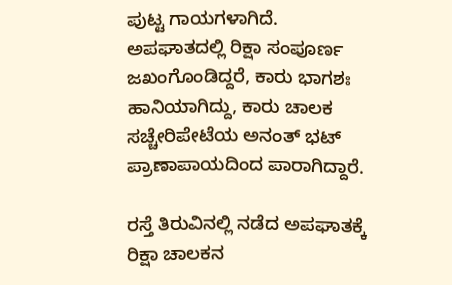ಪುಟ್ಟ ಗಾಯಗಳಾಗಿದೆ. ಅಪಘಾತದಲ್ಲಿ ರಿಕ್ಷಾ ಸಂಪೂರ್ಣ ಜಖಂಗೊಂಡಿದ್ದರೆ, ಕಾರು ಭಾಗಶಃ ಹಾನಿಯಾಗಿದ್ದು, ಕಾರು ಚಾಲಕ ಸಚ್ಚೇರಿಪೇಟೆಯ ಅನಂತ್ ಭಟ್ ಪ್ರಾಣಾಪಾಯದಿಂದ ಪಾರಾಗಿದ್ದಾರೆ.

ರಸ್ತೆ ತಿರುವಿನಲ್ಲಿ ನಡೆದ ಅಪಘಾತಕ್ಕೆ ರಿಕ್ಷಾ ಚಾಲಕನ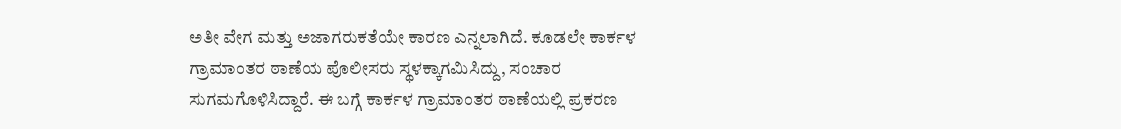ಅತೀ ವೇಗ ಮತ್ತು ಅಜಾಗರುಕತೆಯೇ ಕಾರಣ ಎನ್ನಲಾಗಿದೆ. ಕೂಡಲೇ ಕಾರ್ಕಳ ಗ್ರಾಮಾಂತರ ಠಾಣೆಯ ಪೊಲೀಸರು ಸ್ಥಳಕ್ಕಾಗಮಿಸಿದ್ದು, ಸಂಚಾರ ಸುಗಮಗೊಳಿಸಿದ್ದಾರೆ. ಈ ಬಗ್ಗೆ ಕಾರ್ಕಳ ಗ್ರಾಮಾಂತರ ಠಾಣೆಯಲ್ಲಿ ಪ್ರಕರಣ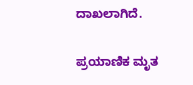ದಾಖಲಾಗಿದೆ.

ಪ್ರಯಾಣಿಕ ಮೃತ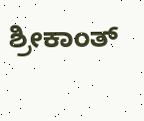ಶ್ರೀಕಾಂತ್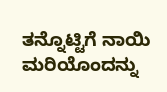ತನ್ನೊಟ್ಟಿಗೆ ನಾಯಿ ಮರಿಯೊಂದನ್ನು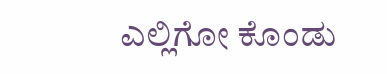ಎಲ್ಲಿಗೋ ಕೊಂಡು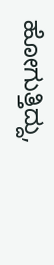ಹೋಗುತ್ತಿದ್ದು,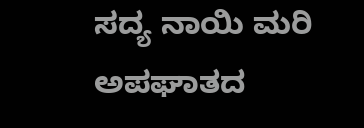ಸದ್ಯ ನಾಯಿ ಮರಿ ಅಪಘಾತದ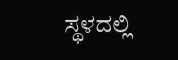ಸ್ಥಳದಲ್ಲಿ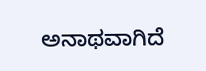ಅನಾಥವಾಗಿದೆ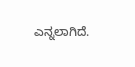ಎನ್ನಲಾಗಿದೆ.